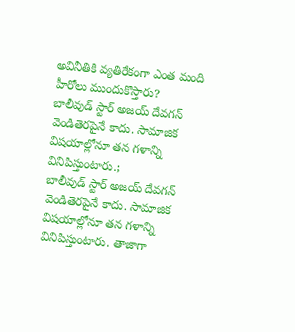అవినీతికి వ్యతిరేకంగా ఎంత మంది హీరోలు ముందుకొస్తారు?
బాలీవుడ్ స్టార్ అజయ్ దేవగన్ వెండితెరపైనే కాదు. సామాజిక విషయాల్లోనూ తన గళాన్ని వినిపిస్తుంటారు.;
బాలీవుడ్ స్టార్ అజయ్ దేవగన్ వెండితెరపైనే కాదు. సామాజిక విషయాల్లోనూ తన గళాన్ని వినిపిస్తుంటారు. తాజాగా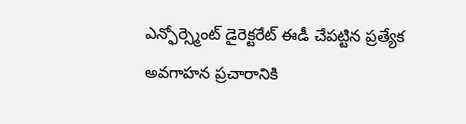ఎన్ఫోర్స్మెంట్ డైరెక్టరేట్ ఈడీ చేపట్టిన ప్రత్యేక అవగాహన ప్రచారానికి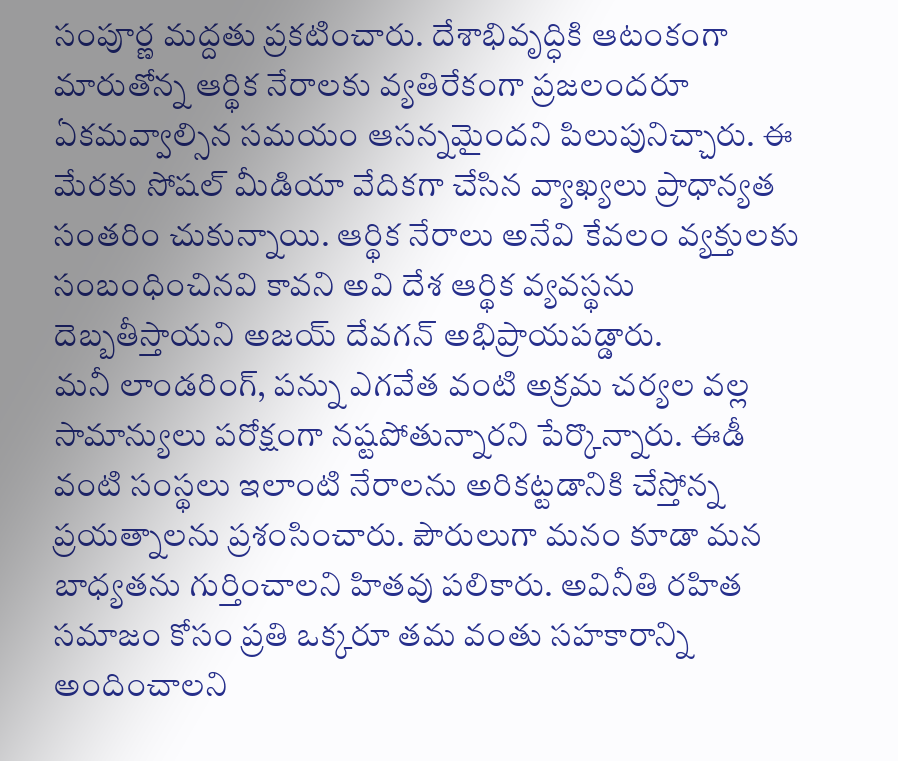సంపూర్ణ మద్దతు ప్రకటించారు. దేశాభివృద్ధికి ఆటంకంగా మారుతోన్న ఆర్థిక నేరాలకు వ్యతిరేకంగా ప్రజలందరూ ఏకమవ్వాల్సిన సమయం ఆసన్నమైందని పిలుపునిచ్చారు. ఈ మేరకు సోషల్ మీడియా వేదికగా చేసిన వ్యాఖ్యలు ప్రాధాన్యత సంతరిం చుకున్నాయి. ఆర్థిక నేరాలు అనేవి కేవలం వ్యక్తులకు సంబంధించినవి కావని అవి దేశ ఆర్థిక వ్యవస్థను దెబ్బతీస్తాయని అజయ్ దేవగన్ అభిప్రాయపడ్డారు.
మనీ లాండరింగ్, పన్ను ఎగవేత వంటి అక్రమ చర్యల వల్ల సామాన్యులు పరోక్షంగా నష్టపోతున్నారని పేర్కొన్నారు. ఈడీ వంటి సంస్థలు ఇలాంటి నేరాలను అరికట్టడానికి చేస్తోన్న ప్రయత్నాలను ప్రశంసించారు. పౌరులుగా మనం కూడా మన బాధ్యతను గుర్తించాలని హితవు పలికారు. అవినీతి రహిత సమాజం కోసం ప్రతి ఒక్కరూ తమ వంతు సహకారాన్ని అందించాలని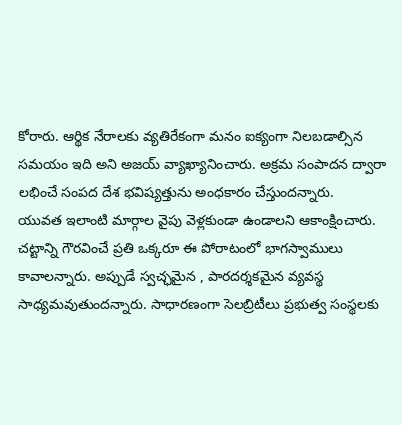కోరారు. ఆర్థిక నేరాలకు వ్యతిరేకంగా మనం ఐక్యంగా నిలబడాల్సిన సమయం ఇది అని అజయ్ వ్యాఖ్యానించారు. అక్రమ సంపాదన ద్వారా లభించే సంపద దేశ భవిష్యత్తును అంధకారం చేస్తుందన్నారు.
యువత ఇలాంటి మార్గాల వైపు వెళ్లకుండా ఉండాలని ఆకాంక్షించారు. చట్టాన్ని గౌరవించే ప్రతి ఒక్కరూ ఈ పోరాటంలో భాగస్వాములు కావాలన్నారు. అప్పుడే స్వచ్ఛమైన , పారదర్శకమైన వ్యవస్థ సాధ్యమవుతుందన్నారు. సాధారణంగా సెలబ్రిటీలు ప్రభుత్వ సంస్థలకు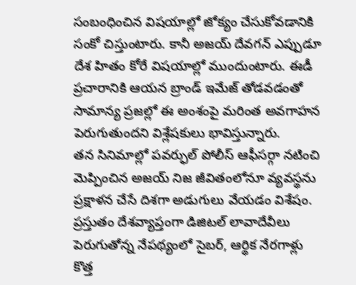సంబంధించిన విషయాల్లో జోక్యం చేసుకోవడానికి సంకో చిస్తుంటారు. కానీ అజయ్ దేవగన్ ఎప్పుడూ దేశ హితం కోరే విషయాల్లో ముందుంటారు. ఈడీ ప్రచారానికి ఆయన బ్రాండ్ ఇమేజ్ తోడవడంతో సామాన్య ప్రజల్లో ఈ అంశంపై మరింత అవగాహన పెరుగుతుందని విశ్లేషకులు భావిస్తున్నారు.
తన సినిమాల్లో పవర్ఫుల్ పోలీస్ ఆఫీసర్గా నటించి మెప్పించిన అజయ్ నిజ జీవితంలోనూ వ్యవస్థను ప్రక్షాళన చేసే దిశగా అడుగులు వేయడం విశేషం. ప్రస్తుతం దేశవ్యాప్తంగా డిజిటల్ లావాదేవీలు పెరుగుతోన్న నేపథ్యంలో సైబర్, ఆర్థిక నేరగాళ్లు కొత్త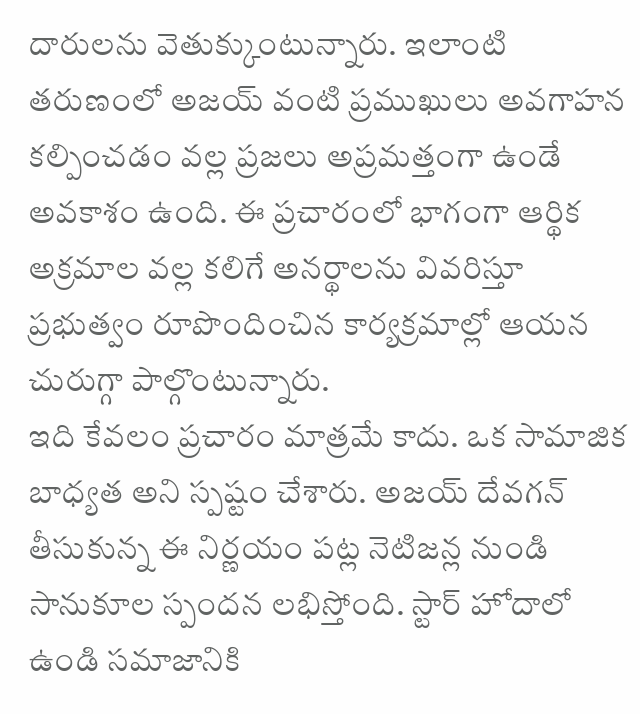దారులను వెతుక్కుంటున్నారు. ఇలాంటి తరుణంలో అజయ్ వంటి ప్రముఖులు అవగాహన కల్పించడం వల్ల ప్రజలు అప్రమత్తంగా ఉండే అవకాశం ఉంది. ఈ ప్రచారంలో భాగంగా ఆర్థిక అక్రమాల వల్ల కలిగే అనర్థాలను వివరిస్తూ ప్రభుత్వం రూపొందించిన కార్యక్రమాల్లో ఆయన చురుగ్గా పాల్గొంటున్నారు.
ఇది కేవలం ప్రచారం మాత్రమే కాదు. ఒక సామాజిక బాధ్యత అని స్పష్టం చేశారు. అజయ్ దేవగన్ తీసుకున్న ఈ నిర్ణయం పట్ల నెటిజన్ల నుండి సానుకూల స్పందన లభిస్తోంది. స్టార్ హోదాలో ఉండి సమాజానికి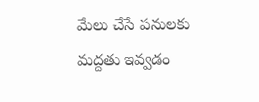మేలు చేసే పనులకు మద్దతు ఇవ్వడం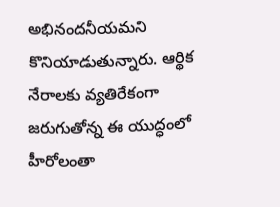అభినందనీయమని కొనియాడుతున్నారు. ఆర్థిక నేరాలకు వ్యతిరేకంగా జరుగుతోన్న ఈ యుద్ధంలో హీరోలంతా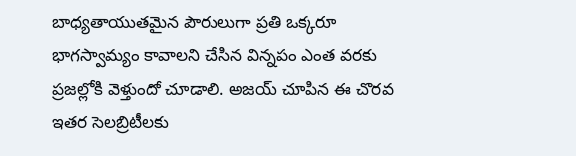బాధ్యతాయుతమైన పౌరులుగా ప్రతి ఒక్కరూ భాగస్వామ్యం కావాలని చేసిన విన్నపం ఎంత వరకు ప్రజల్లోకి వెళ్తుందో చూడాలి. అజయ్ చూపిన ఈ చొరవ ఇతర సెలబ్రిటీలకు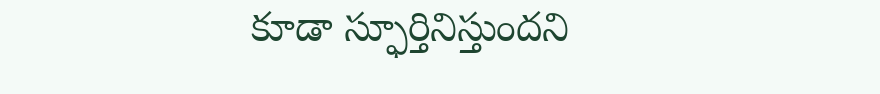కూడా స్ఫూర్తినిస్తుందని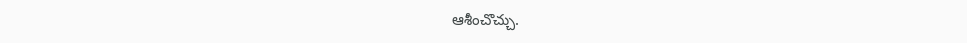ఆశీంచొచ్చు.